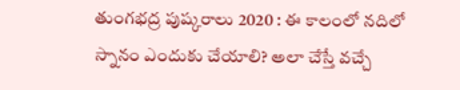తుంగభద్ర పుష్కరాలు 2020 : ఈ కాలంలో నదిలో స్నానం ఎందుకు చేయాలి? అలా చేస్తే వచ్చే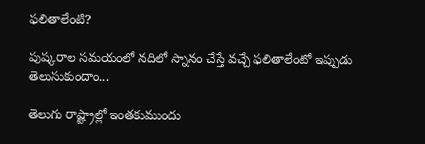ఫలితాలేంటి?

పుష్కరాల సమయంలో నదిలో స్నానం చేస్తే వచ్చే ఫలితాలేంటో ఇప్పుడు తెలుసుకుందాం...

తెలుగు రాష్ట్రాల్లో ఇంతకుముందు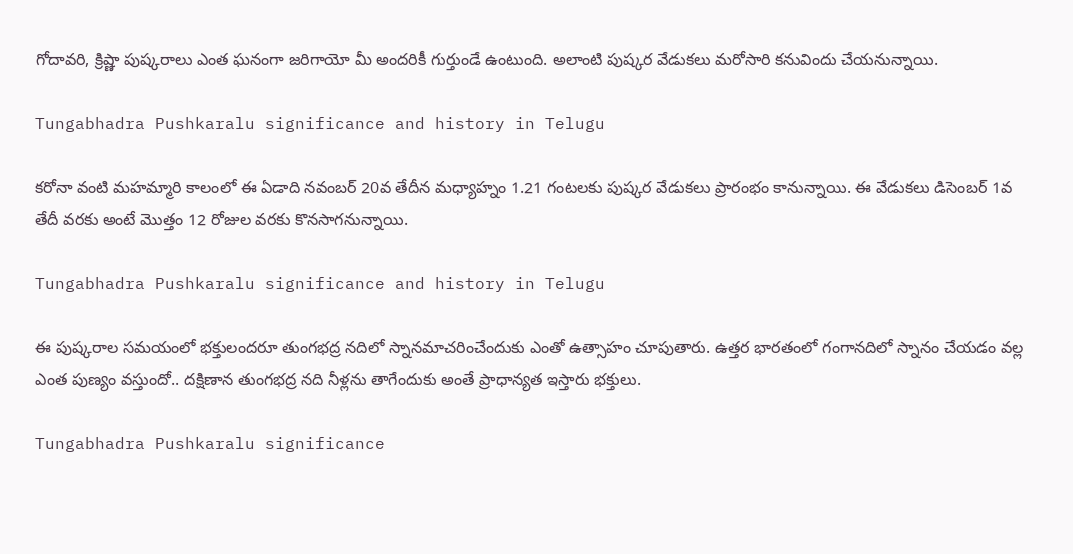గోదావరి, క్రిష్ణా పుష్కరాలు ఎంత ఘనంగా జరిగాయో మీ అందరికీ గుర్తుండే ఉంటుంది. అలాంటి పుష్కర వేడుకలు మరోసారి కనువిందు చేయనున్నాయి.

Tungabhadra Pushkaralu significance and history in Telugu

కరోనా వంటి మహమ్మారి కాలంలో ఈ ఏడాది నవంబర్ 20వ తేదీన మధ్యాహ్నం 1.21 గంటలకు పుష్కర వేడుకలు ప్రారంభం కానున్నాయి. ఈ వేడుకలు డిసెంబర్ 1వ తేదీ వరకు అంటే మొత్తం 12 రోజుల వరకు కొనసాగనున్నాయి.

Tungabhadra Pushkaralu significance and history in Telugu

ఈ పుష్కరాల సమయంలో భక్తులందరూ తుంగభద్ర నదిలో స్నానమాచరించేందుకు ఎంతో ఉత్సాహం చూపుతారు. ఉత్తర భారతంలో గంగానదిలో స్నానం చేయడం వల్ల ఎంత పుణ్యం వస్తుందో.. దక్షిణాన తుంగభద్ర నది నీళ్లను తాగేందుకు అంతే ప్రాధాన్యత ఇస్తారు భక్తులు.

Tungabhadra Pushkaralu significance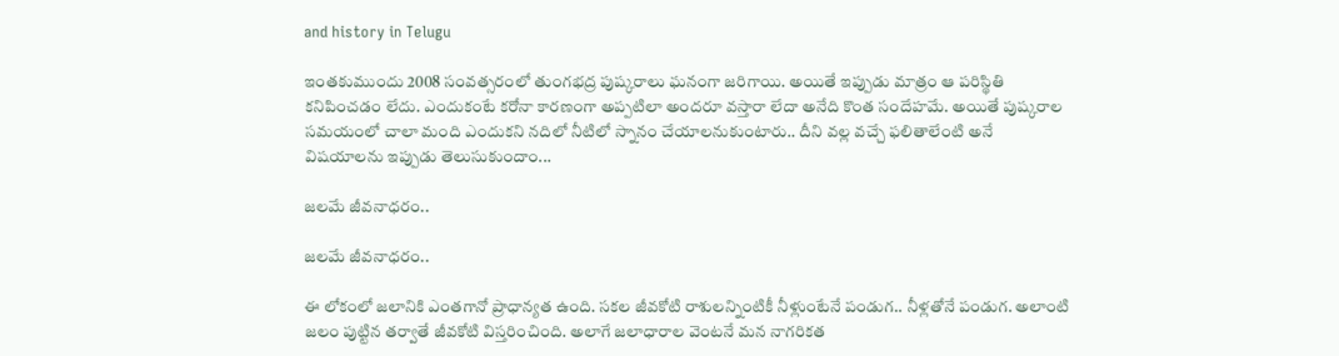and history in Telugu

ఇంతకుముందు 2008 సంవత్సరంలో తుంగభద్ర పుష్కరాలు ఘనంగా జరిగాయి. అయితే ఇప్పుడు మాత్రం ఆ పరిస్థితి కనిపించడం లేదు. ఎందుకంటే కరోనా కారణంగా అప్పటిలా అందరూ వస్తారా లేదా అనేది కొంత సందేహమే. అయితే పుష్కరాల సమయంలో చాలా మంది ఎందుకని నదిలో నీటిలో స్నానం చేయాలనుకుంటారు.. దీని వల్ల వచ్చే ఫలితాలేంటి అనే విషయాలను ఇప్పుడు తెలుసుకుందాం...

జలమే జీవనాధరం..

జలమే జీవనాధరం..

ఈ లోకంలో జలానికి ఎంతగానో ప్రాధాన్యత ఉంది. సకల జీవకోటి రాశులన్నింటికీ నీళ్లుంటేనే పండుగ.. నీళ్లతోనే పండుగ. అలాంటి జలం పుట్టిన తర్వాతే జీవకోటి విస్తరించింది. అలాగే జలాధారాల వెంటనే మన నాగరికత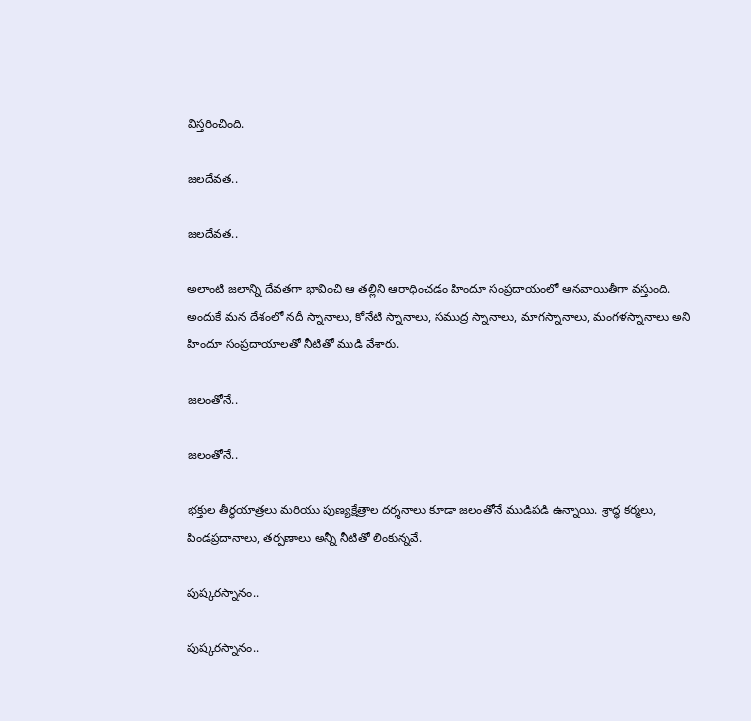విస్తరించింది.

జలదేవత..

జలదేవత..

అలాంటి జలాన్ని దేవతగా భావించి ఆ తల్లిని ఆరాధించడం హిందూ సంప్రదాయంలో ఆనవాయితీగా వస్తుంది. అందుకే మన దేశంలో నదీ స్నానాలు, కోనేటి స్నానాలు, సముద్ర స్నానాలు, మాగస్నానాలు, మంగళస్నానాలు అని హిందూ సంప్రదాయాలతో నీటితో ముడి వేశారు.

జలంతోనే..

జలంతోనే..

భక్తుల తీర్థయాత్రలు మరియు పుణ్యక్షేత్రాల దర్శనాలు కూడా జలంతోనే ముడిపడి ఉన్నాయి. శ్రాద్ధ కర్మలు, పిండప్రదానాలు, తర్పణాలు అన్నీ నీటితో లింకున్నవే.

పుష్కరస్నానం..

పుష్కరస్నానం..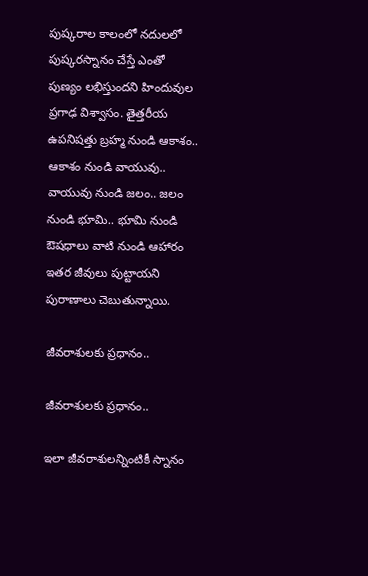పుష్కరాల కాలంలో నదులలో పుష్కరస్నానం చేస్తే ఎంతో పుణ్యం లభిస్తుందని హిందువుల ప్రగాఢ విశ్వాసం. తైత్తరీయ ఉపనిషత్తు బ్రహ్మ నుండి ఆకాశం.. ఆకాశం నుండి వాయువు.. వాయువు నుండి జలం.. జలం నుండి భూమి.. భూమి నుండి ఔషధాలు వాటి నుండి ఆహారం ఇతర జీవులు పుట్టాయని పురాణాలు చెబుతున్నాయి.

జీవరాశులకు ప్రధానం..

జీవరాశులకు ప్రధానం..

ఇలా జీవరాశులన్నింటికీ స్నానం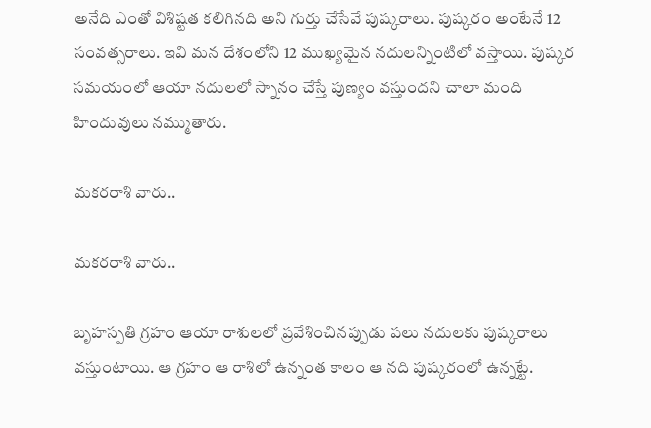అనేది ఎంతో విశిష్టత కలిగినది అని గుర్తు చేసేవే పుష్కరాలు. పుష్కరం అంటేనే 12 సంవత్సరాలు. ఇవి మన దేశంలోని 12 ముఖ్యమైన నదులన్నింటిలో వస్తాయి. పుష్కర సమయంలో ఆయా నదులలో స్నానం చేస్తే పుణ్యం వస్తుందని చాలా మంది హిందువులు నమ్ముతారు.

మకరరాశి వారు..

మకరరాశి వారు..

బృహస్పతి గ్రహం ఆయా రాశులలో ప్రవేశించినప్పుడు పలు నదులకు పుష్కరాలు వస్తుంటాయి. ఆ గ్రహం ఆ రాశిలో ఉన్నంత కాలం ఆ నది పుష్కరంలో ఉన్నట్టే.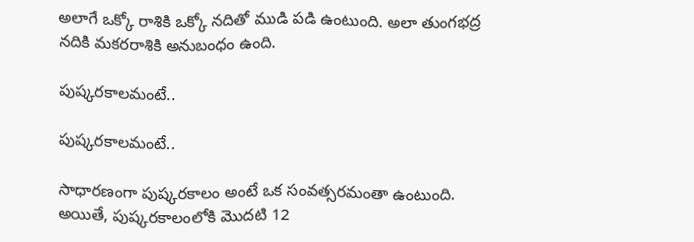అలాగే ఒక్కో రాశికి ఒక్కో నదితో ముడి పడి ఉంటుంది. అలా తుంగభద్ర నదికి మకరరాశికి అనుబంధం ఉంది.

పుష్కరకాలమంటే..

పుష్కరకాలమంటే..

సాధారణంగా పుష్కరకాలం అంటే ఒక సంవత్సరమంతా ఉంటుంది. అయితే, పుష్కరకాలంలోకి మొదటి 12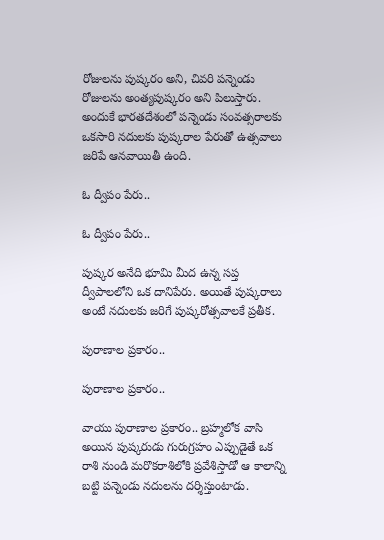రోజులను పుష్కరం అని, చివరి పన్నెండు రోజులను అంత్యపుష్కరం అని పిలుస్తారు. అందుకే భారతదేశంలో పన్నెండు సంవత్సరాలకు ఒకసారి నదులకు పుష్కరాల పేరుతో ఉత్సవాలు జరిపే ఆనవాయితీ ఉంది.

ఓ ద్వీపం పేరు..

ఓ ద్వీపం పేరు..

పుష్కర అనేది భూమి మీద ఉన్న సప్త ద్వీపాలలోని ఒక దానిపేరు. అయితే పుష్కరాలు అంటే నదులకు జరిగే పుష్కరోత్సవాలకే ప్రతీక.

పురాణాల ప్రకారం..

పురాణాల ప్రకారం..

వాయు పురాణాల ప్రకారం.. బ్రహ్మలోక వాసి అయిన పుష్కరుడు గురుగ్రహం ఎప్పుడైతే ఒక రాశి నుండి మరొకరాశిలోకి ప్రవేశిస్తాడో ఆ కాలాన్ని బట్టి పన్నెండు నదులను దర్శిస్తుంటాడు.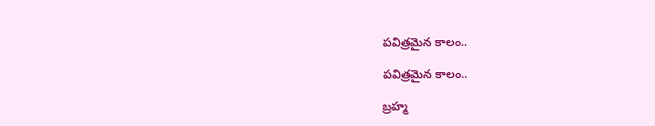పవిత్రమైన కాలం..

పవిత్రమైన కాలం..

బ్రహ్మ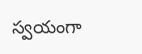స్వయంగా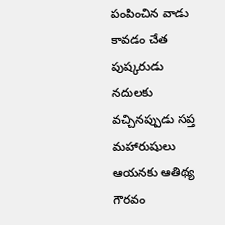పంపించిన వాడు కావడం చేత పుష్కరుడు నదులకు వచ్చినప్పుడు సప్త మహారుషులు ఆయనకు ఆతిథ్య గౌరవం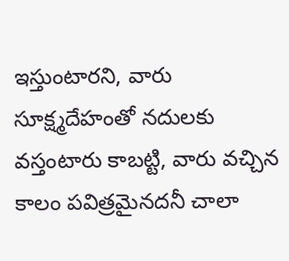ఇస్తుంటారని, వారు సూక్ష్మదేహంతో నదులకు వస్తంటారు కాబట్టి, వారు వచ్చిన కాలం పవిత్రమైనదనీ చాలా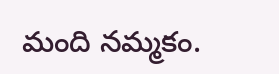మంది నమ్మకం.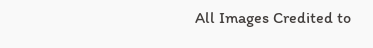All Images Credited to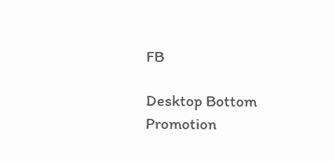FB

Desktop Bottom Promotion